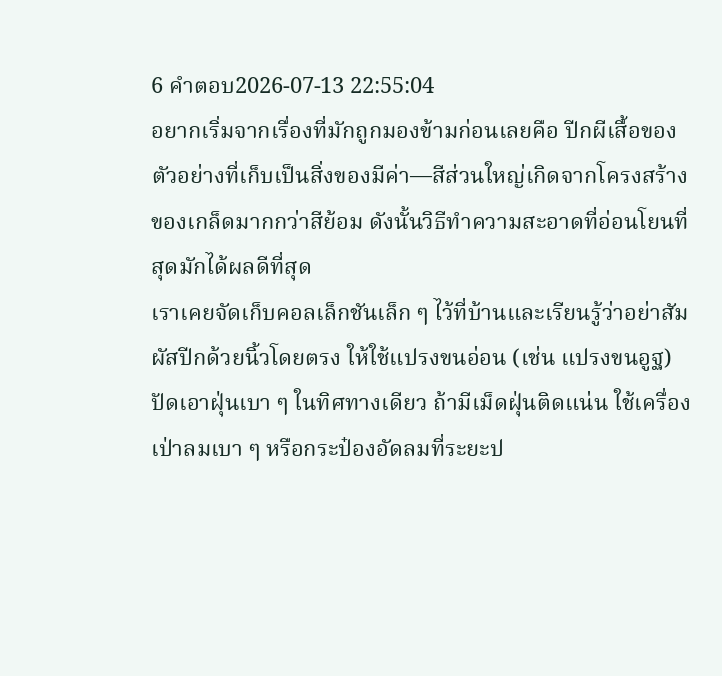6 คำตอบ2026-07-13 22:55:04
อยากเริ่มจากเรื่องที่มักถูกมองข้ามก่อนเลยคือ ปีกผีเสื้อของตัวอย่างที่เก็บเป็นสิ่งของมีค่า—สีส่วนใหญ่เกิดจากโครงสร้างของเกล็ดมากกว่าสีย้อม ดังนั้นวิธีทำความสะอาดที่อ่อนโยนที่สุดมักได้ผลดีที่สุด
เราเคยจัดเก็บคอลเล็กชันเล็ก ๆ ไว้ที่บ้านและเรียนรู้ว่าอย่าสัมผัสปีกด้วยนิ้วโดยตรง ให้ใช้แปรงขนอ่อน (เช่น แปรงขนอูฐ) ปัดเอาฝุ่นเบา ๆ ในทิศทางเดียว ถ้ามีเม็ดฝุ่นติดแน่น ใช้เครื่องเป่าลมเบา ๆ หรือกระป๋องอัดลมที่ระยะป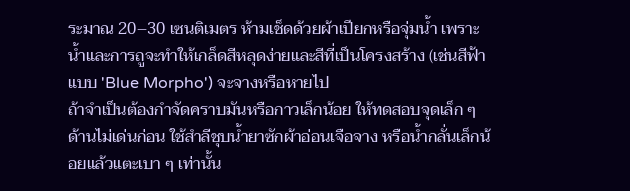ระมาณ 20–30 เซนติเมตร ห้ามเช็ดด้วยผ้าเปียกหรือจุ่มน้ำ เพราะน้ำและการถูจะทำให้เกล็ดสีหลุดง่ายและสีที่เป็นโครงสร้าง (เช่นสีฟ้าแบบ 'Blue Morpho') จะจางหรือหายไป
ถ้าจำเป็นต้องกำจัดคราบมันหรือกาวเล็กน้อย ให้ทดสอบจุดเล็ก ๆ ด้านไม่เด่นก่อน ใช้สำลีชุบน้ำยาซักผ้าอ่อนเจือจาง หรือน้ำกลั่นเล็กน้อยแล้วแตะเบา ๆ เท่านั้น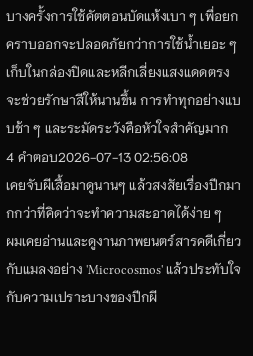บางครั้งการใช้คัตตอนบัดแห้งเบา ๆ เพื่อยกคราบออกจะปลอดภัยกว่าการใช้น้ำเยอะ ๆ เก็บในกล่องปิดและหลีกเลี่ยงแสงแดดตรงจะช่วยรักษาสีให้นานขึ้น การทำทุกอย่างแบบช้า ๆ และระมัดระวังคือหัวใจสำคัญมาก
4 คำตอบ2026-07-13 02:56:08
เคยจับผีเสื้อมาดูนานๆ แล้วสงสัยเรื่องปีกมากกว่าที่คิดว่าจะทำความสะอาดได้ง่าย ๆ
ผมเคยอ่านและดูงานภาพยนตร์สารคดีเกี่ยวกับแมลงอย่าง 'Microcosmos' แล้วประทับใจกับความเปราะบางของปีกผี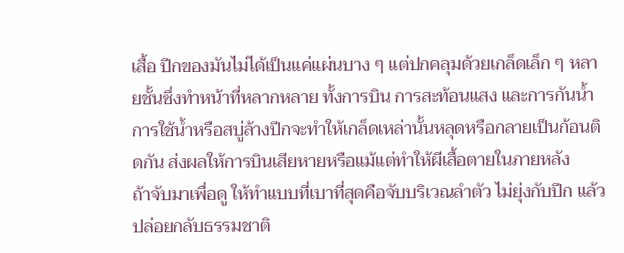เสื้อ ปีกของมันไม่ได้เป็นแค่แผ่นบาง ๆ แต่ปกคลุมด้วยเกล็ดเล็ก ๆ หลายชั้นซึ่งทำหน้าที่หลากหลาย ทั้งการบิน การสะท้อนแสง และการกันน้ำ การใช้น้ำหรือสบู่ล้างปีกจะทำให้เกล็ดเหล่านั้นหลุดหรือกลายเป็นก้อนติดกัน ส่งผลให้การบินเสียหายหรือแม้แต่ทำให้ผีเสื้อตายในภายหลัง
ถ้าจับมาเพื่อดู ให้ทำแบบที่เบาที่สุดคือจับบริเวณลำตัว ไม่ยุ่งกับปีก แล้วปล่อยกลับธรรมชาติ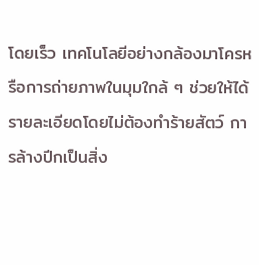โดยเร็ว เทคโนโลยีอย่างกล้องมาโครหรือการถ่ายภาพในมุมใกล้ ๆ ช่วยให้ได้รายละเอียดโดยไม่ต้องทำร้ายสัตว์ การล้างปีกเป็นสิ่ง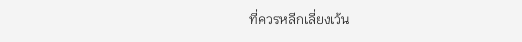ที่ควรหลีกเลี่ยงเว้น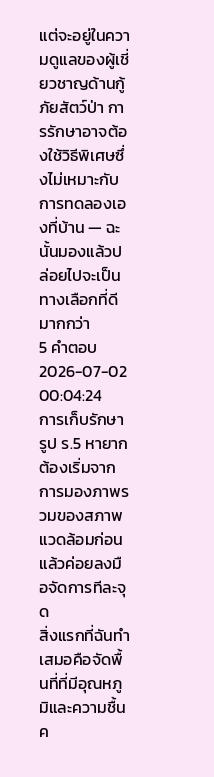แต่จะอยู่ในความดูแลของผู้เชี่ยวชาญด้านกู้ภัยสัตว์ป่า การรักษาอาจต้องใช้วิธีพิเศษซึ่งไม่เหมาะกับการทดลองเองที่บ้าน — ฉะนั้นมองแล้วปล่อยไปจะเป็นทางเลือกที่ดีมากกว่า
5 คำตอบ2026-07-02 00:04:24
การเก็บรักษารูป ร.5 หายากต้องเริ่มจากการมองภาพรวมของสภาพแวดล้อมก่อน แล้วค่อยลงมือจัดการทีละจุด
สิ่งแรกที่ฉันทำเสมอคือจัดพื้นที่ที่มีอุณหภูมิและความชื้นค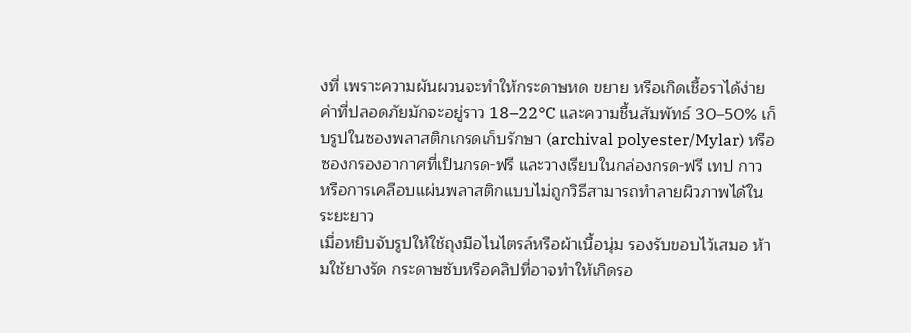งที่ เพราะความผันผวนจะทำให้กระดาษหด ขยาย หรือเกิดเชื้อราได้ง่าย ค่าที่ปลอดภัยมักจะอยู่ราว 18–22°C และความชื้นสัมพัทธ์ 30–50% เก็บรูปในซองพลาสติกเกรดเก็บรักษา (archival polyester/Mylar) หรือซองกรองอากาศที่เป็นกรด-ฟรี และวางเรียบในกล่องกรด-ฟรี เทป กาว หรือการเคลือบแผ่นพลาสติกแบบไม่ถูกวิธีสามารถทำลายผิวภาพได้ในระยะยาว
เมื่อหยิบจับรูปให้ใช้ถุงมือไนไตรล์หรือผ้าเนื้อนุ่ม รองรับขอบไว้เสมอ ห้ามใช้ยางรัด กระดาษซับหรือคลิปที่อาจทำให้เกิดรอ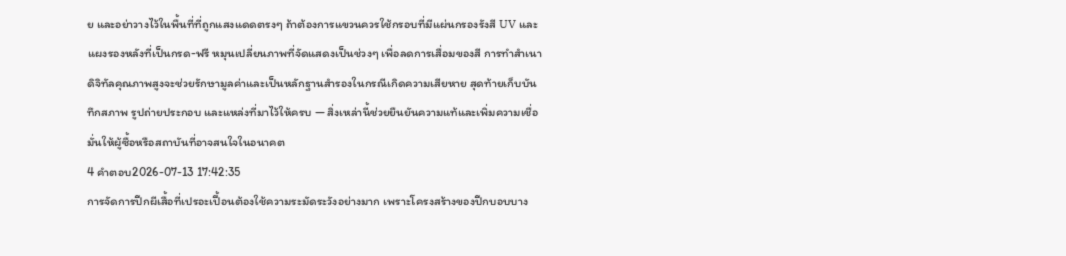ย และอย่าวางไว้ในพื้นที่ที่ถูกแสงแดดตรงๆ ถ้าต้องการแขวนควรใช้กรอบที่มีแผ่นกรองรังสี UV และแผงรองหลังที่เป็นกรด-ฟรี หมุนเปลี่ยนภาพที่จัดแสดงเป็นช่วงๆ เพื่อลดการเสื่อมของสี การทำสำเนาดิจิทัลคุณภาพสูงจะช่วยรักษามูลค่าและเป็นหลักฐานสำรองในกรณีเกิดความเสียหาย สุดท้ายเก็บบันทึกสภาพ รูปถ่ายประกอบ และแหล่งที่มาไว้ให้ครบ — สิ่งเหล่านี้ช่วยยืนยันความแท้และเพิ่มความเชื่อมั่นให้ผู้ซื้อหรือสถาบันที่อาจสนใจในอนาคต
4 คำตอบ2026-07-13 17:42:35
การจัดการปีกผีเสื้อที่เปรอะเปื้อนต้องใช้ความระมัดระวังอย่างมาก เพราะโครงสร้างของปีกบอบบาง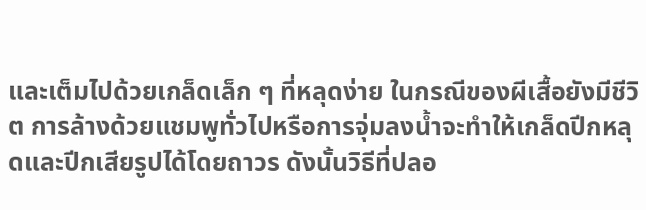และเต็มไปด้วยเกล็ดเล็ก ๆ ที่หลุดง่าย ในกรณีของผีเสื้อยังมีชีวิต การล้างด้วยแชมพูทั่วไปหรือการจุ่มลงน้ำจะทำให้เกล็ดปีกหลุดและปีกเสียรูปได้โดยถาวร ดังนั้นวิธีที่ปลอ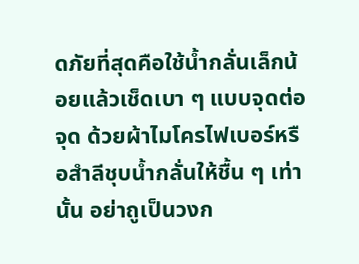ดภัยที่สุดคือใช้น้ำกลั่นเล็กน้อยแล้วเช็ดเบา ๆ แบบจุดต่อจุด ด้วยผ้าไมโครไฟเบอร์หรือสำลีชุบน้ำกลั่นให้ชื้น ๆ เท่านั้น อย่าถูเป็นวงก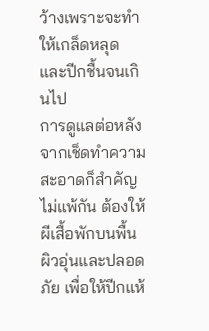ว้างเพราะจะทำให้เกล็ดหลุดและปีกชื้นจนเกินไป
การดูแลต่อหลังจากเช็ดทำความสะอาดก็สำคัญไม่แพ้กัน ต้องให้ผีเสื้อพักบนพื้นผิวอุ่นและปลอดภัย เพื่อให้ปีกแห้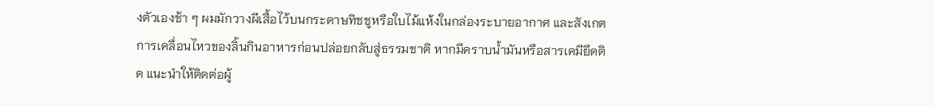งตัวเองช้า ๆ ผมมักวางผีเสื้อไว้บนกระดาษทิชชูหรือใบไม้แห้งในกล่องระบายอากาศ และสังเกตการเคลื่อนไหวของลิ้นกินอาหารก่อนปล่อยกลับสู่ธรรมชาติ หากมีคราบน้ำมันหรือสารเคมียึดติด แนะนำให้ติดต่อผู้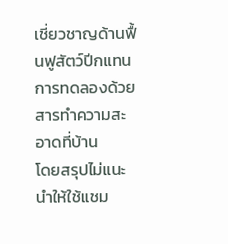เชี่ยวชาญด้านฟื้นฟูสัตว์ปีกแทนการทดลองด้วยสารทำความสะอาดที่บ้าน
โดยสรุปไม่แนะนำให้ใช้แชม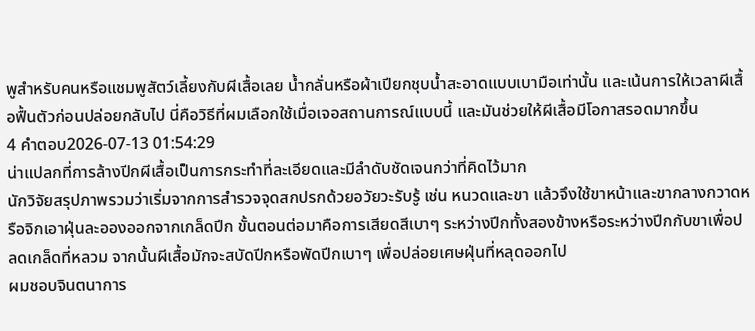พูสำหรับคนหรือแชมพูสัตว์เลี้ยงกับผีเสื้อเลย น้ำกลั่นหรือผ้าเปียกชุบน้ำสะอาดแบบเบามือเท่านั้น และเน้นการให้เวลาผีเสื้อฟื้นตัวก่อนปล่อยกลับไป นี่คือวิธีที่ผมเลือกใช้เมื่อเจอสถานการณ์แบบนี้ และมันช่วยให้ผีเสื้อมีโอกาสรอดมากขึ้น
4 คำตอบ2026-07-13 01:54:29
น่าแปลกที่การล้างปีกผีเสื้อเป็นการกระทำที่ละเอียดและมีลำดับชัดเจนกว่าที่คิดไว้มาก
นักวิจัยสรุปภาพรวมว่าเริ่มจากการสำรวจจุดสกปรกด้วยอวัยวะรับรู้ เช่น หนวดและขา แล้วจึงใช้ขาหน้าและขากลางกวาดหรือจิกเอาฝุ่นละอองออกจากเกล็ดปีก ขั้นตอนต่อมาคือการเสียดสีเบาๆ ระหว่างปีกทั้งสองข้างหรือระหว่างปีกกับขาเพื่อปลดเกล็ดที่หลวม จากนั้นผีเสื้อมักจะสบัดปีกหรือพัดปีกเบาๆ เพื่อปล่อยเศษฝุ่นที่หลุดออกไป
ผมชอบจินตนาการ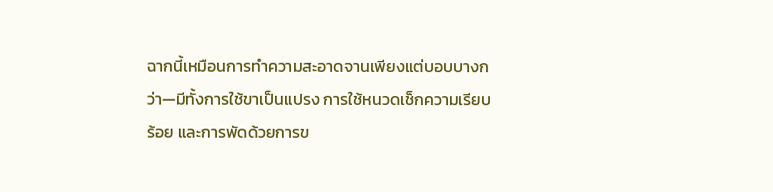ฉากนี้เหมือนการทำความสะอาดจานเพียงแต่บอบบางกว่า—มีทั้งการใช้ขาเป็นแปรง การใช้หนวดเช็กความเรียบร้อย และการพัดด้วยการข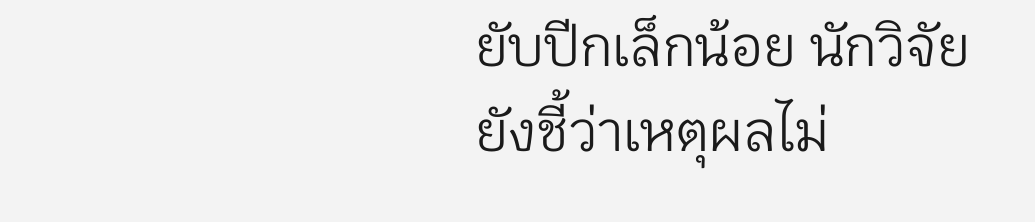ยับปีกเล็กน้อย นักวิจัยยังชี้ว่าเหตุผลไม่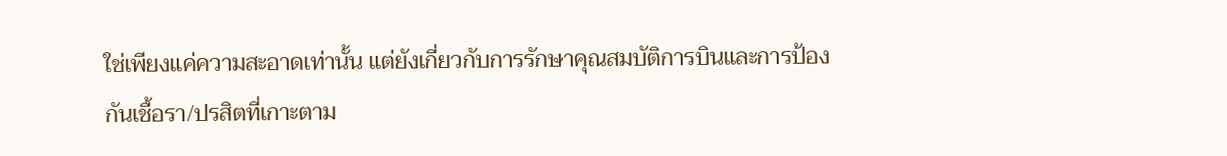ใช่เพียงแค่ความสะอาดเท่านั้น แต่ยังเกี่ยวกับการรักษาคุณสมบัติการบินและการป้องกันเชื้อรา/ปรสิตที่เกาะตาม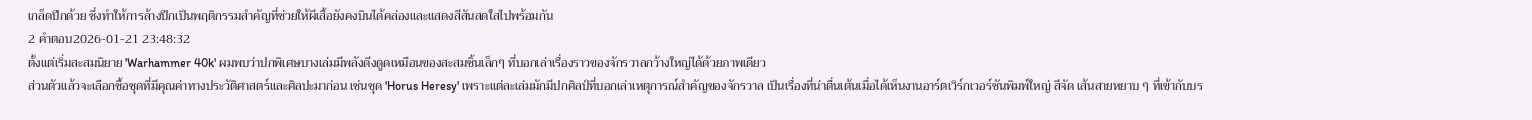เกล็ดปีกด้วย ซึ่งทำให้การล้างปีกเป็นพฤติกรรมสำคัญที่ช่วยให้ผีเสื้อยังคงบินได้คล่องและแสดงสีสันสดใสไปพร้อมกัน
2 คำตอบ2026-01-21 23:48:32
ตั้งแต่เริ่มสะสมนิยาย 'Warhammer 40k' ผมพบว่าปกพิเศษบางเล่มมีพลังดึงดูดเหมือนของสะสมชิ้นเล็กๆ ที่บอกเล่าเรื่องราวของจักรวาลกว้างใหญ่ได้ด้วยภาพเดียว
ส่วนตัวแล้วจะเลือกซื้อชุดที่มีคุณค่าทางประวัติศาสตร์และศิลปะมาก่อน เช่นชุด 'Horus Heresy' เพราะแต่ละเล่มมักมีปกศิลป์ที่บอกเล่าเหตุการณ์สำคัญของจักรวาล เป็นเรื่องที่น่าตื่นเต้นเมื่อได้เห็นงานอาร์ตเวิร์กเวอร์ชันพิมพ์ใหญ่ สีจัด เส้นสายหยาบ ๆ ที่เข้ากับบร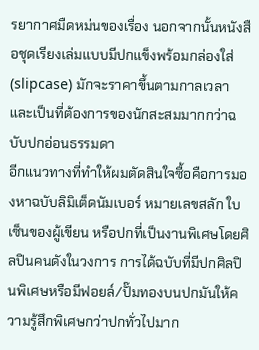รยากาศมืดหม่นของเรื่อง นอกจากนั้นหนังสือชุดเรียงเล่มแบบมีปกแข็งพร้อมกล่องใส่ (slipcase) มักจะราคาขึ้นตามกาลเวลาและเป็นที่ต้องการของนักสะสมมากกว่าฉบับปกอ่อนธรรมดา
อีกแนวทางที่ทำให้ผมตัดสินใจซื้อคือการมองหาฉบับลิมิเต็ดนัมเบอร์ หมายเลขสลัก ใบเซ็นของผู้เขียน หรือปกที่เป็นงานพิเศษโดยศิลปินคนดังในวงการ การได้ฉบับที่มีปกศิลปินพิเศษหรือมีฟอยล์/ปั๊มทองบนปกมันให้ความรู้สึกพิเศษกว่าปกทั่วไปมาก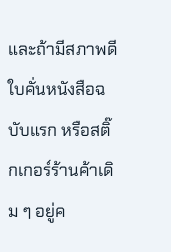และถ้ามีสภาพดี ใบคั่นหนังสือฉบับแรก หรือสติ๊กเกอร์ร้านค้าเดิม ๆ อยู่ค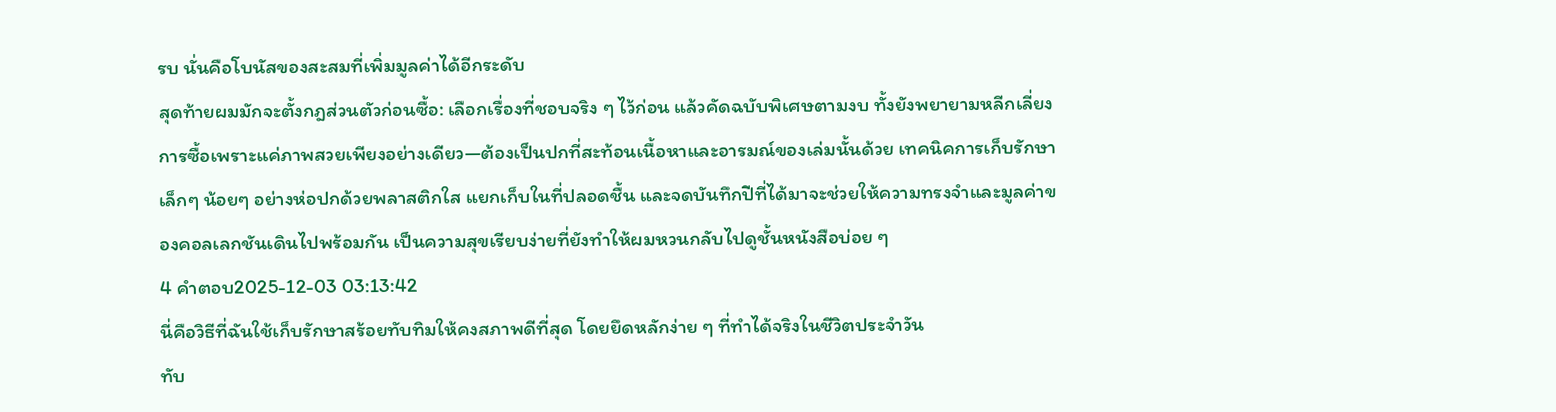รบ นั่นคือโบนัสของสะสมที่เพิ่มมูลค่าได้อีกระดับ
สุดท้ายผมมักจะตั้งกฎส่วนตัวก่อนซื้อ: เลือกเรื่องที่ชอบจริง ๆ ไว้ก่อน แล้วคัดฉบับพิเศษตามงบ ทั้งยังพยายามหลีกเลี่ยงการซื้อเพราะแค่ภาพสวยเพียงอย่างเดียว—ต้องเป็นปกที่สะท้อนเนื้อหาและอารมณ์ของเล่มนั้นด้วย เทคนิคการเก็บรักษาเล็กๆ น้อยๆ อย่างห่อปกด้วยพลาสติกใส แยกเก็บในที่ปลอดชื้น และจดบันทึกปีที่ได้มาจะช่วยให้ความทรงจำและมูลค่าของคอลเลกชันเดินไปพร้อมกัน เป็นความสุขเรียบง่ายที่ยังทำให้ผมหวนกลับไปดูชั้นหนังสือบ่อย ๆ
4 คำตอบ2025-12-03 03:13:42
นี่คือวิธีที่ฉันใช้เก็บรักษาสร้อยทับทิมให้คงสภาพดีที่สุด โดยยึดหลักง่าย ๆ ที่ทำได้จริงในชีวิตประจำวัน
ทับ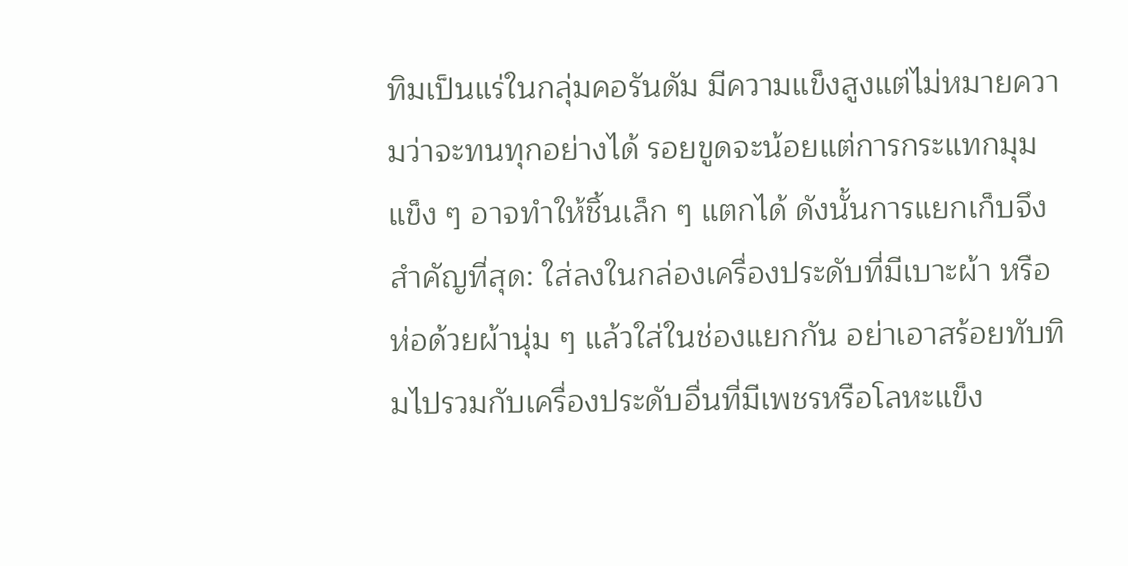ทิมเป็นแร่ในกลุ่มคอรันดัม มีความแข็งสูงแต่ไม่หมายความว่าจะทนทุกอย่างได้ รอยขูดจะน้อยแต่การกระแทกมุมแข็ง ๆ อาจทำให้ชิ้นเล็ก ๆ แตกได้ ดังนั้นการแยกเก็บจึงสำคัญที่สุด: ใส่ลงในกล่องเครื่องประดับที่มีเบาะผ้า หรือห่อด้วยผ้านุ่ม ๆ แล้วใส่ในช่องแยกกัน อย่าเอาสร้อยทับทิมไปรวมกับเครื่องประดับอื่นที่มีเพชรหรือโลหะแข็ง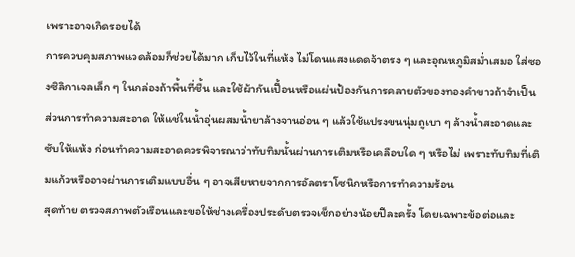เพราะอาจเกิดรอยได้
การควบคุมสภาพแวดล้อมก็ช่วยได้มาก เก็บไว้ในที่แห้ง ไม่โดนแสงแดดจ้าตรง ๆ และอุณหภูมิสม่ำเสมอ ใส่ซองซิลิกาเจลเล็ก ๆ ในกล่องถ้าพื้นที่ชื้น และใช้ผ้ากันเปื้อนหรือแผ่นป้องกันการคลายตัวของทองคำขาวถ้าจำเป็น ส่วนการทำความสะอาด ให้แช่ในน้ำอุ่นผสมน้ำยาล้างจานอ่อน ๆ แล้วใช้แปรงขนนุ่มถูเบา ๆ ล้างน้ำสะอาดและซับให้แห้ง ก่อนทำความสะอาดควรพิจารณาว่าทับทิมนั้นผ่านการเติมหรือเคลือบใด ๆ หรือไม่ เพราะทับทิมที่เติมแก้วหรืออาจผ่านการเติมแบบอื่น ๆ อาจเสียหายจากการอัลตราโซนิกหรือการทำความร้อน
สุดท้าย ตรวจสภาพตัวเรือนและขอให้ช่างเครื่องประดับตรวจเช็กอย่างน้อยปีละครั้ง โดยเฉพาะข้อต่อและ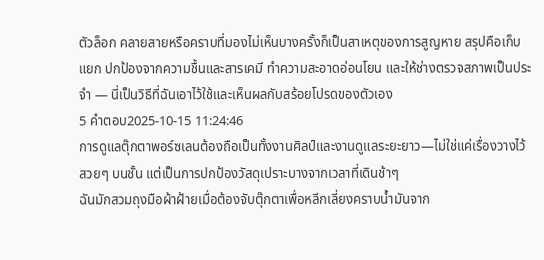ตัวล็อก คลายสายหรือคราบที่มองไม่เห็นบางครั้งก็เป็นสาเหตุของการสูญหาย สรุปคือเก็บแยก ปกป้องจากความชื้นและสารเคมี ทำความสะอาดอ่อนโยน และให้ช่างตรวจสภาพเป็นประจำ — นี่เป็นวิธีที่ฉันเอาไว้ใช้และเห็นผลกับสร้อยโปรดของตัวเอง
5 คำตอบ2025-10-15 11:24:46
การดูแลตุ๊กตาพอร์ซเลนต้องถือเป็นทั้งงานศิลป์และงานดูแลระยะยาว—ไม่ใช่แค่เรื่องวางไว้สวยๆ บนชั้น แต่เป็นการปกป้องวัสดุเปราะบางจากเวลาที่เดินช้าๆ
ฉันมักสวมถุงมือผ้าฝ้ายเมื่อต้องจับตุ๊กตาเพื่อหลีกเลี่ยงคราบน้ำมันจาก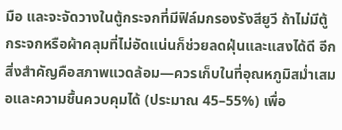มือ และจะจัดวางในตู้กระจกที่มีฟิล์มกรองรังสียูวี ถ้าไม่มีตู้ กระจกหรือผ้าคลุมที่ไม่อัดแน่นก็ช่วยลดฝุ่นและแสงได้ดี อีกสิ่งสำคัญคือสภาพแวดล้อม—ควรเก็บในที่อุณหภูมิสม่ำเสมอและความชื้นควบคุมได้ (ประมาณ 45–55%) เพื่อ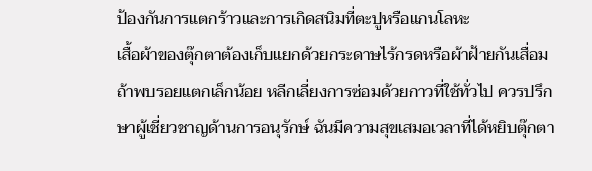ป้องกันการแตกร้าวและการเกิดสนิมที่ตะปูหรือแกนโลหะ
เสื้อผ้าของตุ๊กตาต้องเก็บแยกด้วยกระดาษไร้กรดหรือผ้าฝ้ายกันเสื่อม ถ้าพบรอยแตกเล็กน้อย หลีกเลี่ยงการซ่อมด้วยกาวที่ใช้ทั่วไป ควรปรึกษาผู้เชี่ยวชาญด้านการอนุรักษ์ ฉันมีความสุขเสมอเวลาที่ได้หยิบตุ๊กตา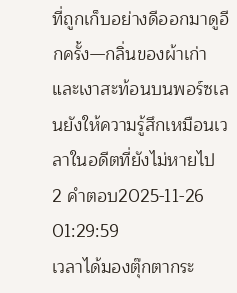ที่ถูกเก็บอย่างดีออกมาดูอีกครั้ง—กลิ่นของผ้าเก่าและเงาสะท้อนบนพอร์ซเลนยังให้ความรู้สึกเหมือนเวลาในอดีตที่ยังไม่หายไป
2 คำตอบ2025-11-26 01:29:59
เวลาได้มองตุ๊กตากระ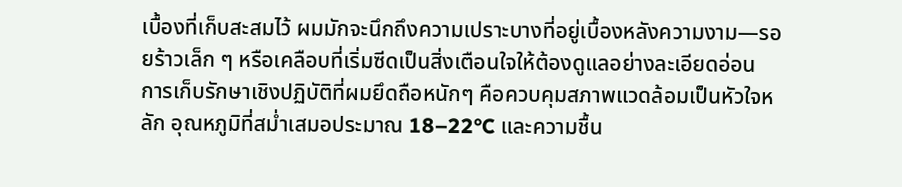เบื้องที่เก็บสะสมไว้ ผมมักจะนึกถึงความเปราะบางที่อยู่เบื้องหลังความงาม—รอยร้าวเล็ก ๆ หรือเคลือบที่เริ่มซีดเป็นสิ่งเตือนใจให้ต้องดูแลอย่างละเอียดอ่อน
การเก็บรักษาเชิงปฏิบัติที่ผมยึดถือหนักๆ คือควบคุมสภาพแวดล้อมเป็นหัวใจหลัก อุณหภูมิที่สม่ำเสมอประมาณ 18–22°C และความชื้น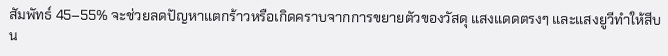สัมพัทธ์ 45–55% จะช่วยลดปัญหาแตกร้าวหรือเกิดคราบจากการขยายตัวของวัสดุ แสงแดดตรงๆ และแสงยูวีทำให้สีบน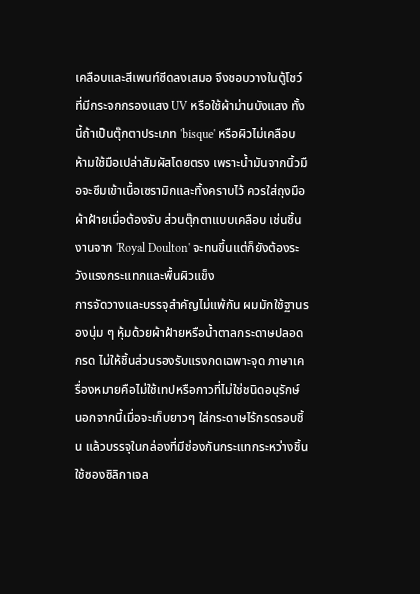เคลือบและสีเพนท์ซีดลงเสมอ จึงชอบวางในตู้โชว์ที่มีกระจกกรองแสง UV หรือใช้ผ้าม่านบังแสง ทั้งนี้ถ้าเป็นตุ๊กตาประเภท 'bisque' หรือผิวไม่เคลือบ ห้ามใช้มือเปล่าสัมผัสโดยตรง เพราะน้ำมันจากนิ้วมือจะซึมเข้าเนื้อเซรามิกและทิ้งคราบไว้ ควรใส่ถุงมือผ้าฝ้ายเมื่อต้องจับ ส่วนตุ๊กตาแบบเคลือบ เช่นชิ้นงานจาก 'Royal Doulton' จะทนขึ้นแต่ก็ยังต้องระวังแรงกระแทกและพื้นผิวแข็ง
การจัดวางและบรรจุสำคัญไม่แพ้กัน ผมมักใช้ฐานรองนุ่ม ๆ หุ้มด้วยผ้าฝ้ายหรือน้ำตาลกระดาษปลอดกรด ไม่ให้ชิ้นส่วนรองรับแรงกดเฉพาะจุด ภาษาเครื่องหมายคือไม่ใช้เทปหรือกาวที่ไม่ใช่ชนิดอนุรักษ์ นอกจากนี้เมื่อจะเก็บยาวๆ ใส่กระดาษไร้กรดรอบชิ้น แล้วบรรจุในกล่องที่มีช่องกันกระแทกระหว่างชิ้น ใช้ซองซิลิกาเจล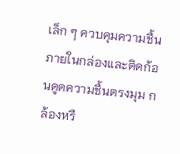เล็ก ๆ ควบคุมความชื้นภายในกล่องและติดก้อนดูดความชื้นตรงมุม กล้องหรื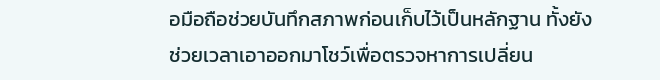อมือถือช่วยบันทึกสภาพก่อนเก็บไว้เป็นหลักฐาน ทั้งยังช่วยเวลาเอาออกมาโชว์เพื่อตรวจหาการเปลี่ยน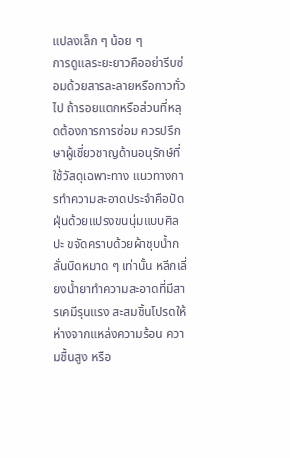แปลงเล็ก ๆ น้อย ๆ
การดูแลระยะยาวคืออย่ารีบซ่อมด้วยสารละลายหรือกาวทั่วไป ถ้ารอยแตกหรือส่วนที่หลุดต้องการการซ่อม ควรปรึกษาผู้เชี่ยวชาญด้านอนุรักษ์ที่ใช้วัสดุเฉพาะทาง แนวทางการทำความสะอาดประจำคือปัดฝุ่นด้วยแปรงขนนุ่มแบบศิลปะ ขจัดคราบด้วยผ้าชุบน้ำกลั่นบิดหมาด ๆ เท่านั้น หลีกเลี่ยงน้ำยาทำความสะอาดที่มีสารเคมีรุนแรง สะสมชิ้นโปรดให้ห่างจากแหล่งความร้อน ความชื้นสูง หรือ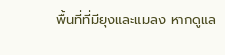พื้นที่ที่มียุงและแมลง หากดูแล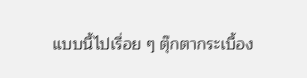แบบนี้ไปเรื่อย ๆ ตุ๊กตากระเบื้อง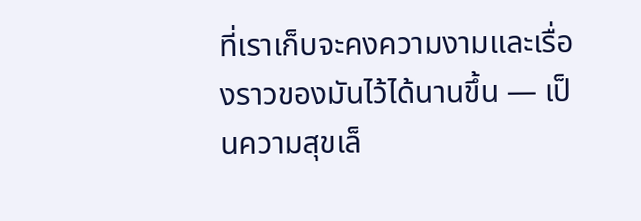ที่เราเก็บจะคงความงามและเรื่องราวของมันไว้ได้นานขึ้น — เป็นความสุขเล็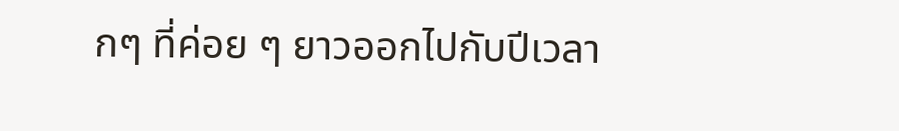กๆ ที่ค่อย ๆ ยาวออกไปกับปีเวลา